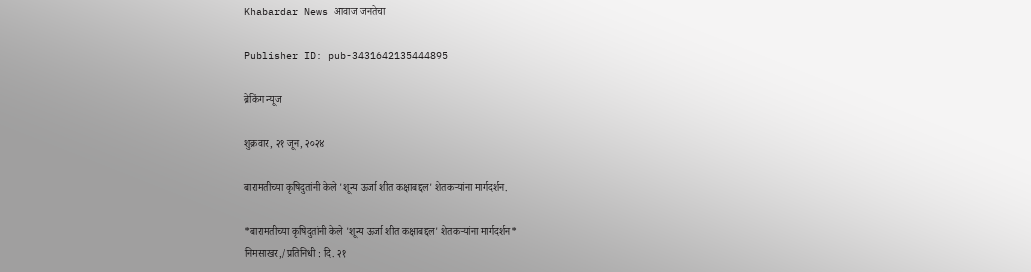Khabardar News आवाज जनतेचा

Publisher ID: pub-3431642135444895

ब्रेकिंग न्यूज

शुक्रवार, २१ जून, २०२४

बारामतीच्या कृषिदुतांनी केले 'शून्य ऊर्जा शीत कक्षाबद्दल' शेतकऱ्यांना मार्गदर्शन.

*बारामतीच्या कृषिदुतांनी केले 'शून्य ऊर्जा शीत कक्षाबद्दल' शेतकऱ्यांना मार्गदर्शन*
निमसाखर,/प्रतिनिधी : दि. २१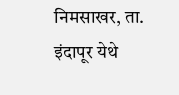निमसाखर, ता. इंदापूर येथे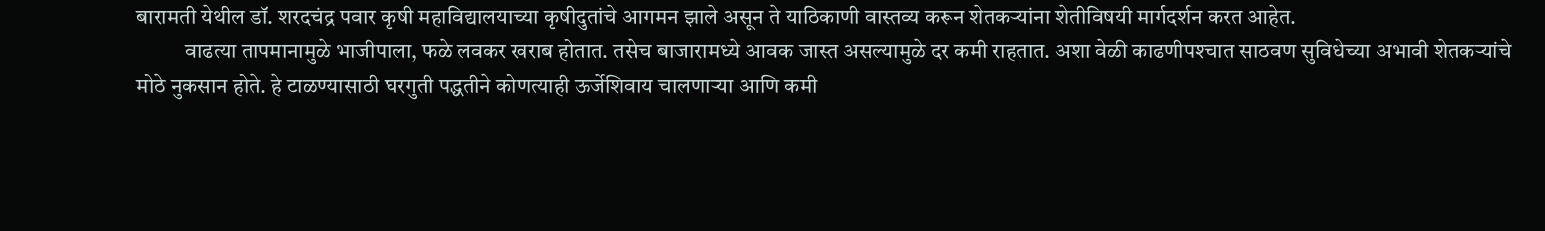बारामती येथील डॉ. शरदचंद्र पवार कृषी महाविद्यालयाच्या कृषीदुतांचे आगमन झाले असून ते याठिकाणी वास्तव्य करून शेतकऱ्यांना शेतीविषयी मार्गदर्शन करत आहेत.
           वाढत्या तापमानामुळे भाजीपाला, फळे लवकर खराब होतात. तसेच बाजारामध्ये आवक जास्त असल्यामुळे दर कमी राहतात. अशा वेळी काढणीपश्‍चात साठवण सुविधेच्या अभावी शेतकऱ्यांचे मोठे नुकसान होते. हे टाळण्यासाठी घरगुती पद्धतीने कोणत्याही ऊर्जेशिवाय चालणाऱ्या आणि कमी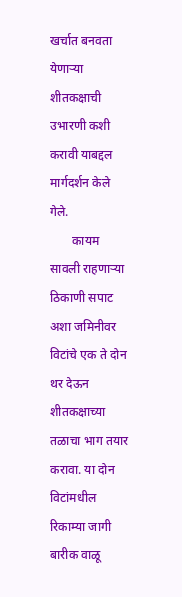खर्चात बनवता येणाऱ्या शीतकक्षाची उभारणी कशी करावी याबद्दल मार्गदर्शन केले गेले.
       कायम सावली राहणाऱ्या ठिकाणी सपाट अशा जमिनीवर विटांचे एक ते दोन थर देऊन शीतकक्षाच्या तळाचा भाग तयार करावा. या दोन विटांमधील रिकाम्या जागी बारीक वाळू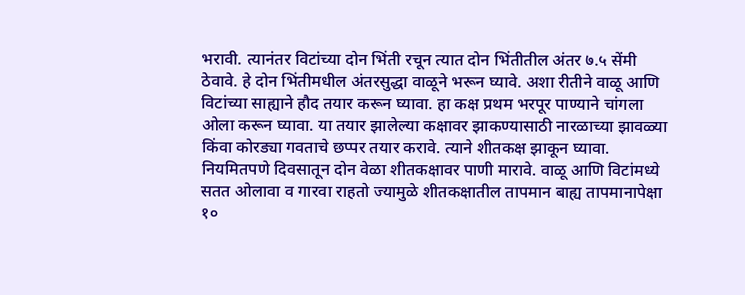भरावी. त्यानंतर विटांच्या दोन भिंती रचून त्यात दोन भिंतीतील अंतर ७.५ सेंमी ठेवावे. हे दोन भिंतीमधील अंतरसुद्धा वाळूने भरून घ्यावे. अशा रीतीने वाळू आणि विटांच्या साह्याने हौद तयार करून घ्यावा. हा कक्ष प्रथम भरपूर पाण्याने चांगला ओला करून घ्यावा. या तयार झालेल्या कक्षावर झाकण्यासाठी नारळाच्या झावळ्या किंवा कोरड्या गवताचे छप्पर तयार करावे. त्याने शीतकक्ष झाकून घ्यावा. नियमितपणे दिवसातून दोन वेळा शीतकक्षावर पाणी मारावे. वाळू आणि विटांमध्ये सतत ओलावा व गारवा राहतो ज्यामुळे शीतकक्षातील तापमान बाह्य तापमानापेक्षा १०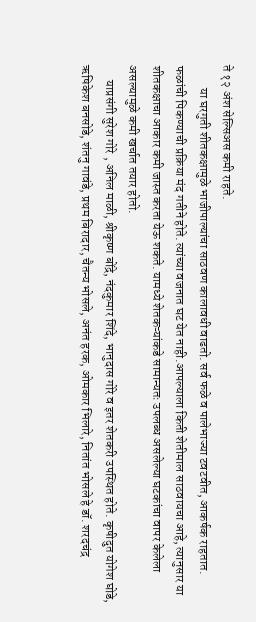ते १२ अंश सेल्सिअस कमी राहते.
         या घरगुती शीतकक्षामुळे भाजीपाल्यांचा साठवण कालावधी वाढतो. सर्व फळे व पालेभाज्या टवटवीत, आकर्षक राहतात. फळांची पिकण्याची प्रक्रिया मंद गतीने होते. त्यांच्या वजनात घट येत नाही.आपल्याला किती शेतीमाल साठवायचा आहे, त्यानुसार या शीतकक्षाचा आकार कमी जास्त करता येऊ शकते. यामध्ये शेतकऱ्यांकडे सामान्यतः उपलब्ध असलेल्या घटकांचा वापर केलेला असल्यामुळे कमी खर्चात तयार होतो.
      याप्रसंगी सुरेश गोरे , अनिल माळी, श्रीकृष्ण बोंद्रे, नंदकुमार शिंदे, भानुदास गोरे व इतर शेतकरी उपस्थित होते. कृषीदुत योगेश घोडे, ऋषिकेश बनसोडे, शंतनु गावंडे, प्रथम बिरादार, चैतन्य भोसले, अनंत हरक, ओमकार भिलारे, नितांत भोसले हे डॉ. शरदचंद्र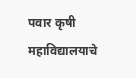पवार कृषी महाविद्यालयाचे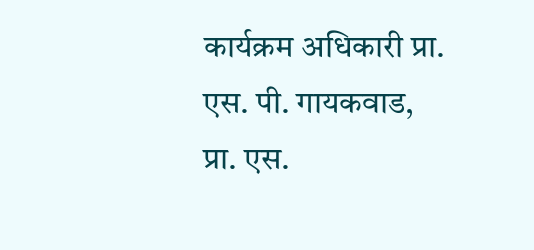कार्यक्रम अधिकारी प्रा. एस. पी. गायकवाड, प्रा. एस.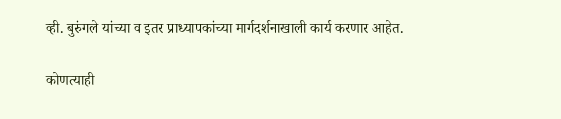व्ही. बुरुंगले यांच्या व इतर प्राध्यापकांच्या मार्गदर्शनाखाली कार्य करणार आहेत.

कोणत्याही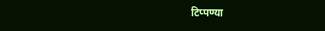टिप्पण्‍या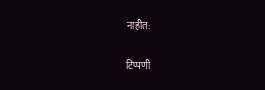नाहीत:

टिप्पणी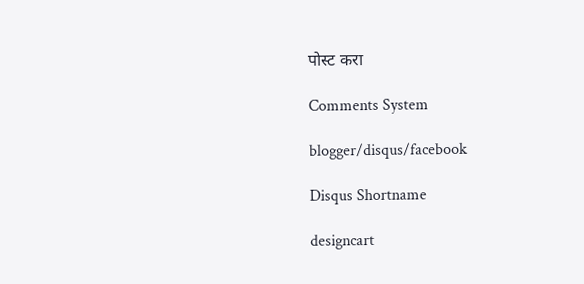पोस्ट करा

Comments System

blogger/disqus/facebook

Disqus Shortname

designcart